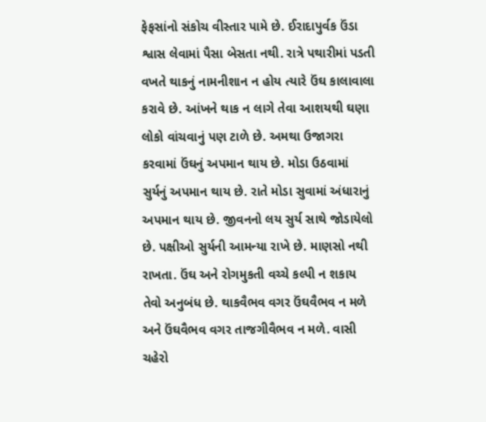ફેફસાંનો સંકોચ વીસ્તાર પામે છે. ઈરાદાપુર્વક ઉંડા શ્વાસ લેવામાં પૈસા બેસતા નથી. રાત્રે પથારીમાં પડતી વખતે થાકનું નામનીશાન ન હોય ત્યારે ઉંઘ કાલાવાલા કરાવે છે. આંખને થાક ન લાગે તેવા આશયથી ઘણા લોકો વાંચવાનું પણ ટાળે છે. અમથા ઉજાગરા કરવામાં ઉંઘનું અપમાન થાય છે. મોડા ઉઠવામાં સુર્યનું અપમાન થાય છે. રાતે મોડા સુવામાં અંધારાનું અપમાન થાય છે. જીવનનો લય સુર્ય સાથે જોડાયેલો છે. પક્ષીઓ સુર્યની આમન્યા રાખે છે. માણસો નથી રાખતા. ઉંઘ અને રોગમુકતી વચ્ચે કલ્પી ન શકાય તેવો અનુબંધ છે. થાકવૈભવ વગર ઉંઘવૈભવ ન મળે અને ઉંઘવૈભવ વગર તાજગીવૈભવ ન મળે. વાસી ચહેરો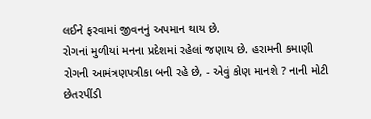લઈને ફરવામાં જીવનનું અપમાન થાય છે.
રોગનાં મુળીયાં મનના પ્રદેશમાં રહેલાં જણાય છે. હરામની કમાણી રોગની આમંત્રણપત્રીકા બની રહે છે, - એવું કોણ માનશે ? નાની મોટી છેતરપીંડી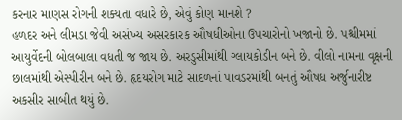કરનાર માણસ રોગની શક્યતા વધારે છે, એવું કોણ માનશે ?
હળદર અને લીમડા જેવી અસંખ્ય અસરકારક ઔષધીઓના ઉપચારોનો ખજાનો છે. પશ્ચીમમાં આયુર્વેદની બોલબાલા વધતી જ જાય છે. અરડુસીમાંથી ગ્લાયકોડીન બને છે. વીલો નામના વૃક્ષની છાલમાંથી એસ્પીરીન બને છે. હૃદયરોગ માટે સાદળનાં પાવડરમાંથી બનતું ઔષધ અર્જુનારીષ્ટ અકસીર સાબીત થયું છે.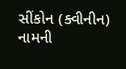સીંકોન (ક્વીનીન) નામની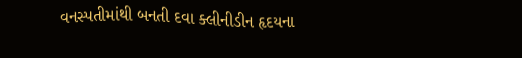વનસ્પતીમાંથી બનતી દવા ક્લીનીડીન હૃદયના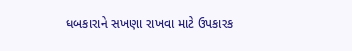ધબકારાને સખણા રાખવા માટે ઉપકારક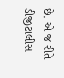છે. એ જ રીતે ડીજીટાલીસ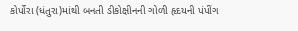કોર્પોરા (ધંતુરા)માંથી બનતી ડીકોક્ષીનની ગોળી હૃદયની પંપીંગ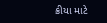ક્રીયા માટે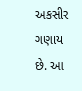અકસીર ગણાય છે. આ